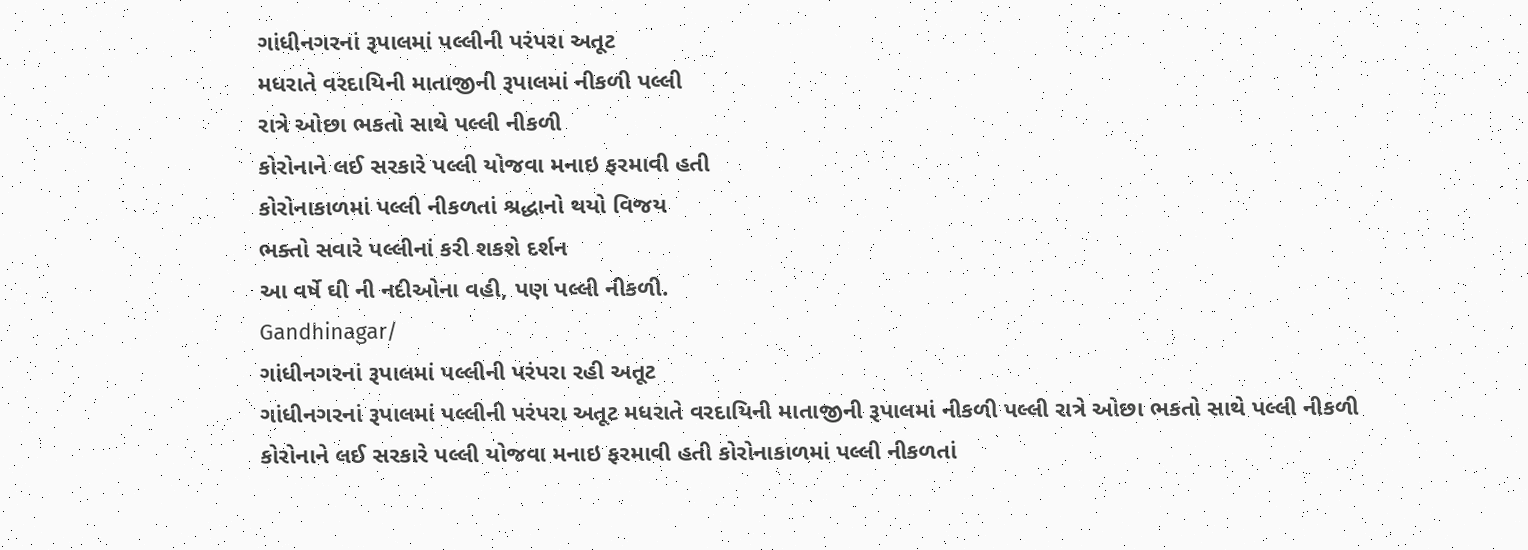ગાંધીનગરનાં રૂપાલમાં પલ્લીની પરંપરા અતૂટ
મધરાતે વરદાયિની માતાજીની રૂપાલમાં નીકળી પલ્લી
રાત્રે ઓછા ભકતો સાથે પલ્લી નીકળી
કોરોનાને લઈ સરકારે પલ્લી યોજવા મનાઇ ફરમાવી હતી
કોરોનાકાળમાં પલ્લી નીકળતાં શ્રદ્ધાનો થયો વિજય
ભક્તો સવારે પલ્લીનાં કરી શકશે દર્શન
આ વર્ષે ઘી ની નદીઓના વહી, પણ પલ્લી નીકળી.
Gandhinagar/
ગાંધીનગરનાં રૂપાલમાં પલ્લીની પરંપરા રહી અતૂટ
ગાંધીનગરનાં રૂપાલમાં પલ્લીની પરંપરા અતૂટ મધરાતે વરદાયિની માતાજીની રૂપાલમાં નીકળી પલ્લી રાત્રે ઓછા ભકતો સાથે પલ્લી નીકળી કોરોનાને લઈ સરકારે પલ્લી યોજવા મનાઇ ફરમાવી હતી કોરોનાકાળમાં પલ્લી નીકળતાં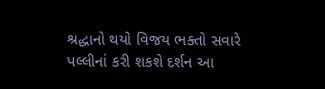શ્રદ્ધાનો થયો વિજય ભક્તો સવારે પલ્લીનાં કરી શકશે દર્શન આ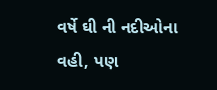વર્ષે ઘી ની નદીઓના વહી, પણ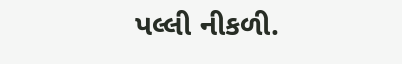પલ્લી નીકળી.